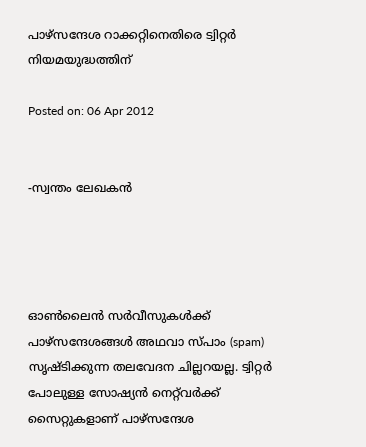പാഴ്‌സന്ദേശ റാക്കറ്റിനെതിരെ ട്വിറ്റര്‍ നിയമയുദ്ധത്തിന്

Posted on: 06 Apr 2012


-സ്വന്തം ലേഖകന്‍




ഓണ്‍ലൈന്‍ സര്‍വീസുകള്‍ക്ക് പാഴ്‌സന്ദേശങ്ങള്‍ അഥവാ സ്പാം (spam) സൃഷ്ടിക്കുന്ന തലവേദന ചില്ലറയല്ല. ട്വിറ്റര്‍ പോലുള്ള സോഷ്യന്‍ നെറ്റ്‌വര്‍ക്ക് സൈറ്റുകളാണ് പാഴ്‌സന്ദേശ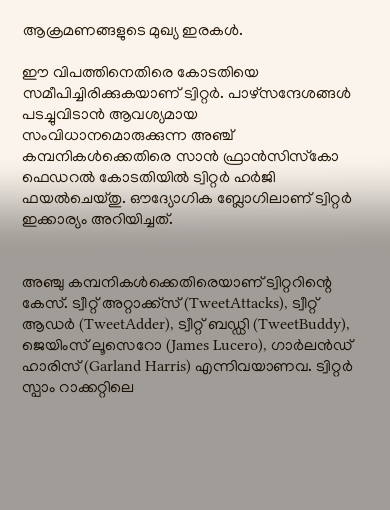ആക്രമണങ്ങളുടെ മുഖ്യ ഇരകള്‍.

ഈ വിപത്തിനെതിരെ കോടതിയെ സമീപിച്ചിരിക്കുകയാണ് ട്വിറ്റര്‍. പാഴ്‌സന്ദേശങ്ങള്‍ പടച്ചുവിടാന്‍ ആവശ്യമായ സംവിധാനമൊരുക്കുന്ന അഞ്ച് കമ്പനികള്‍ക്കെതിരെ സാന്‍ ഫ്രാന്‍സിസ്‌കോ ഫെഡറല്‍ കോടതിയില്‍ ട്വിറ്റര്‍ ഹര്‍ജി ഫയല്‍ചെയ്തു. ഔദ്യോഗിക ബ്ലോഗിലാണ് ട്വിറ്റര്‍ ഇക്കാര്യം അറിയിച്ചത്.


അഞ്ചു കമ്പനികള്‍ക്കെതിരെയാണ് ട്വിറ്ററിന്റെ കേസ്. ട്വീറ്റ് അറ്റാക്ക്‌സ് (TweetAttacks), ട്വീറ്റ് ആഡര്‍ (TweetAdder), ട്വീറ്റ് ബഡ്ഡി (TweetBuddy), ജെയിംസ് ലൂസെറോ (James Lucero), ഗാര്‍ലന്‍ഡ് ഹാരിസ് (Garland Harris) എന്നിവയാണവ. ട്വിറ്റര്‍ സ്പാം റാക്കറ്റിലെ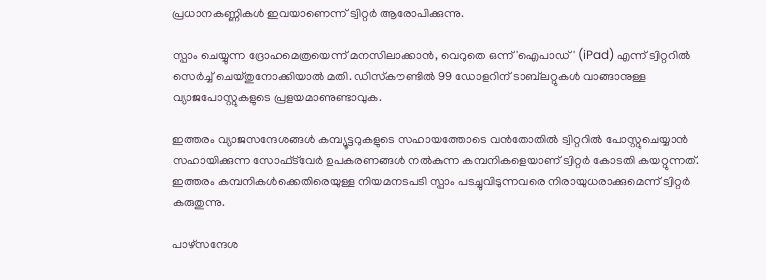പ്രധാനകണ്ണികള്‍ ഇവയാണെന്ന് ട്വിറ്റര്‍ ആരോപിക്കുന്നു.

സ്പാം ചെയ്യുന്ന ദ്രോഹമെത്രയെന്ന് മനസിലാക്കാന്‍, വെറുതെ ഒന്ന് 'ഐപാഡ്' (iPad) എന്ന് ട്വിറ്ററില്‍ സെര്‍ച്ച് ചെയ്തുനോക്കിയാല്‍ മതി. ഡിസ്‌കൗണ്ടില്‍ 99 ഡോളറിന് ടാബ്‌ലറ്റുകള്‍ വാങ്ങാനുള്ള വ്യാജപോസ്റ്റുകളുടെ പ്രളയമാണുണ്ടാവുക.

ഇത്തരം വ്യാജസന്ദേശങ്ങള്‍ കമ്പ്യൂട്ടറുകളുടെ സഹായത്തോടെ വന്‍തോതില്‍ ട്വിറ്ററില്‍ പോസ്റ്റുചെയ്യാന്‍ സഹായിക്കുന്ന സോഫ്ട്‌വേര്‍ ഉപകരണങ്ങള്‍ നല്‍കുന്ന കമ്പനികളെയാണ് ട്വിറ്റര്‍ കോടതി കയറ്റുന്നത്. ഇത്തരം കമ്പനികള്‍ക്കെതിരെയുള്ള നിയമനടപടി സ്പാം പടച്ചുവിടുന്നവരെ നിരായുധരാക്കുമെന്ന് ട്വിറ്റര്‍ കരുതുന്നു.

പാഴ്‌സന്ദേശ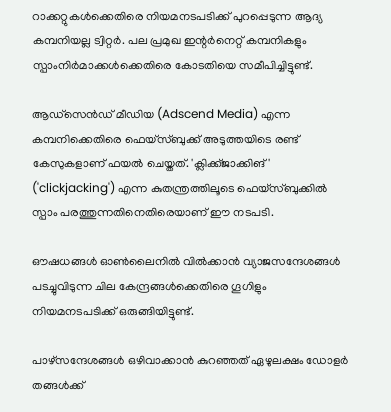റാക്കറ്റുകള്‍ക്കെതിരെ നിയമനടപടിക്ക് പുറപ്പെടുന്ന ആദ്യ കമ്പനിയല്ല ട്വിറ്റര്‍. പല പ്രമുഖ ഇന്റര്‍നെറ്റ് കമ്പനികളും സ്പാംനിര്‍മാക്കള്‍ക്കെതിരെ കോടതിയെ സമീപിച്ചിട്ടുണ്ട്.

ആഡ്‌സെന്‍ഡ് മീഡിയ (Adscend Media) എന്ന കമ്പനിക്കെതിരെ ഫെയ്‌സ്ബുക്ക് അടുത്തയിടെ രണ്ട് കേസുകളാണ് ഫയല്‍ ചെയ്തത്. 'ക്ലിക്ക്ജാക്കിങ്' ('clickjacking') എന്ന കുതന്ത്രത്തിലൂടെ ഫെയ്‌സ്ബുക്കില്‍ സ്പാം പരത്തുന്നതിനെതിരെയാണ് ഈ നടപടി.

ഔഷധങ്ങള്‍ ഓണ്‍ലൈനില്‍ വില്‍ക്കാന്‍ വ്യാജസന്ദേശങ്ങള്‍ പടച്ചുവിടുന്ന ചില കേന്ദ്രങ്ങള്‍ക്കെതിരെ ഗൂഗിളും നിയമനടപടിക്ക് ഒരുങ്ങിയിട്ടുണ്ട്.

പാഴ്‌സന്ദേശങ്ങള്‍ ഒഴിവാക്കാന്‍ കുറഞ്ഞത് ഏഴുലക്ഷം ഡോളര്‍ തങ്ങള്‍ക്ക്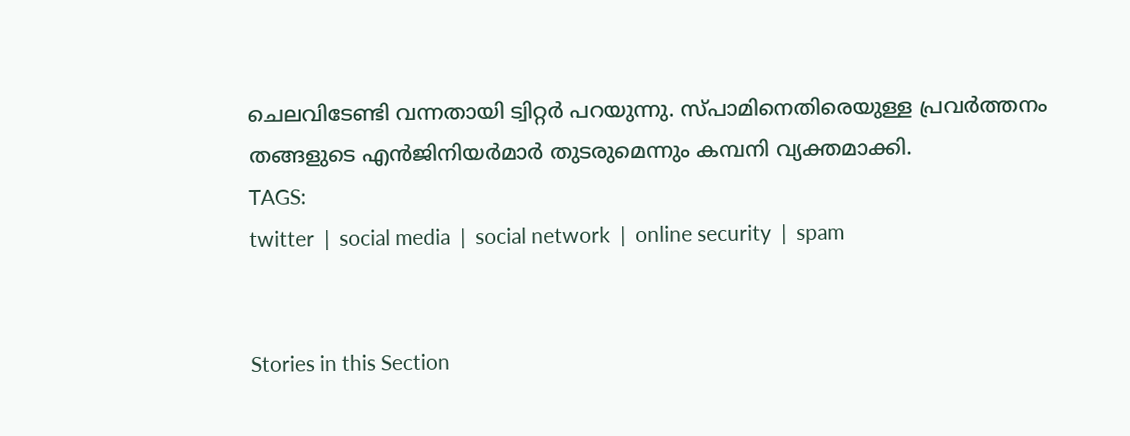ചെലവിടേണ്ടി വന്നതായി ട്വിറ്റര്‍ പറയുന്നു. സ്പാമിനെതിരെയുള്ള പ്രവര്‍ത്തനം തങ്ങളുടെ എന്‍ജിനിയര്‍മാര്‍ തുടരുമെന്നും കമ്പനി വ്യക്തമാക്കി.
TAGS:
twitter  |  social media  |  social network  |  online security  |  spam


Stories in this Section